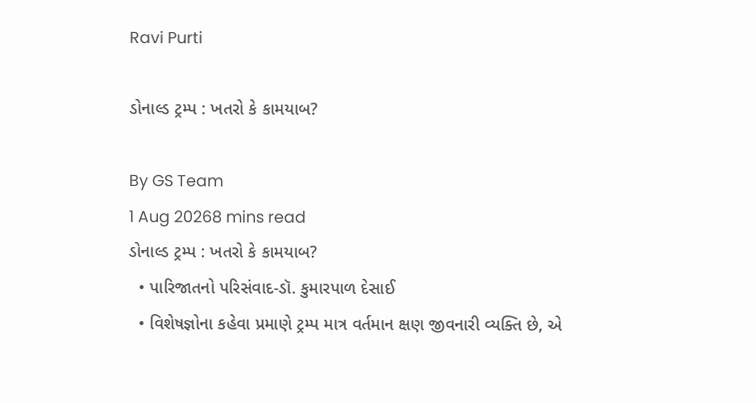Ravi Purti

ડોનાલ્ડ ટ્રમ્પ : ખતરો કે કામયાબ?

By GS Team
1 Aug 20268 mins read
ડોનાલ્ડ ટ્રમ્પ : ખતરો કે કામયાબ?
  • પારિજાતનો પરિસંવાદ-ડૉ. કુમારપાળ દેસાઈ
  • વિશેષજ્ઞોના કહેવા પ્રમાણે ટ્રમ્પ માત્ર વર્તમાન ક્ષણ જીવનારી વ્યક્તિ છે, એ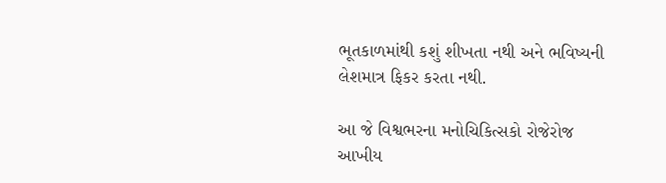ભૂતકાળમાંથી કશું શીખતા નથી અને ભવિષ્યની લેશમાત્ર ફિકર કરતા નથી.

આ જે વિશ્વભરના મનોચિકિત્સકો રોજેરોજ આખીય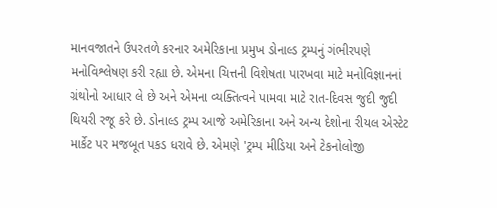માનવજાતને ઉપરતળે કરનાર અમેરિકાના પ્રમુખ ડોનાલ્ડ ટ્રમ્પનું ગંભીરપણે મનોવિશ્લેષણ કરી રહ્યા છે. એમના ચિત્તની વિશેષતા પારખવા માટે મનોવિજ્ઞાનનાં ગ્રંથોનો આધાર લે છે અને એમના વ્યક્તિત્વને પામવા માટે રાત-દિવસ જુદી જુદી થિયરી રજૂ કરે છે. ડોનાલ્ડ ટ્રમ્પ આજે અમેરિકાના અને અન્ય દેશોના રીયલ એસ્ટેટ માર્કેટ પર મજબૂત પકડ ધરાવે છે. એમણે 'ટ્રમ્પ મીડિયા અને ટેકનોલોજી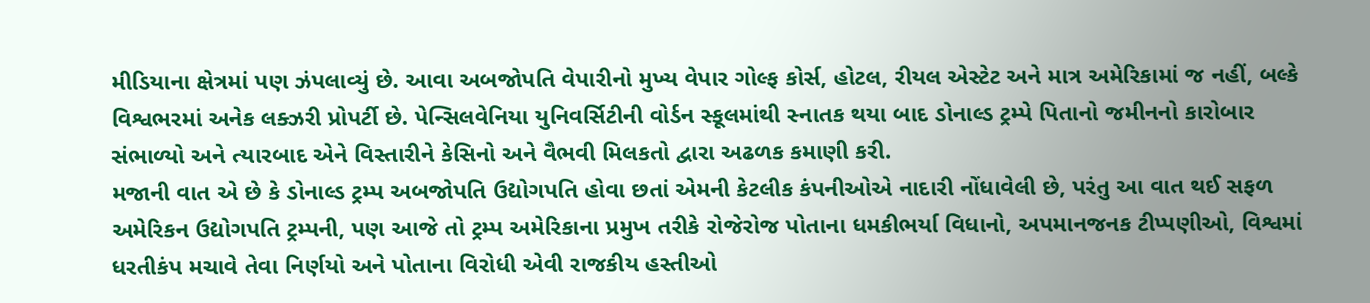મીડિયાના ક્ષેત્રમાં પણ ઝંપલાવ્યું છે. આવા અબજોપતિ વેપારીનો મુખ્ય વેપાર ગોલ્ફ કોર્સ, હોટલ, રીયલ એસ્ટેટ અને માત્ર અમેરિકામાં જ નહીં, બલ્કે વિશ્વભરમાં અનેક લક્ઝરી પ્રોપર્ટી છે. પેન્સિલવેનિયા યુનિવર્સિટીની વોર્ડન સ્કૂલમાંથી સ્નાતક થયા બાદ ડોનાલ્ડ ટ્રમ્પે પિતાનો જમીનનો કારોબાર સંભાળ્યો અને ત્યારબાદ એને વિસ્તારીને કેસિનો અને વૈભવી મિલકતો દ્વારા અઢળક કમાણી કરી.
મજાની વાત એ છે કે ડોનાલ્ડ ટ્રમ્પ અબજોપતિ ઉદ્યોગપતિ હોવા છતાં એમની કેટલીક કંપનીઓએ નાદારી નોંધાવેલી છે, પરંતુ આ વાત થઈ સફળ અમેરિકન ઉદ્યોગપતિ ટ્રમ્પની, પણ આજે તો ટ્રમ્પ અમેરિકાના પ્રમુખ તરીકે રોજેરોજ પોતાના ધમકીભર્યા વિધાનો, અપમાનજનક ટીપ્પણીઓ, વિશ્વમાં ધરતીકંપ મચાવે તેવા નિર્ણયો અને પોતાના વિરોધી એવી રાજકીય હસ્તીઓ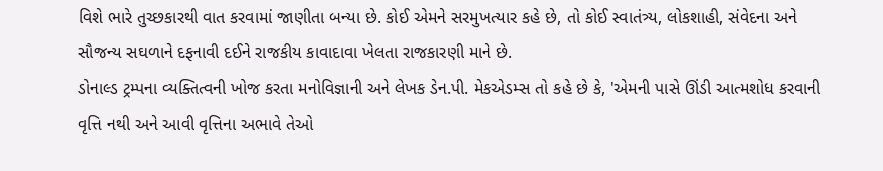વિશે ભારે તુચ્છકારથી વાત કરવામાં જાણીતા બન્યા છે. કોઈ એમને સરમુખત્યાર કહે છે, તો કોઈ સ્વાતંત્ર્ય, લોકશાહી, સંવેદના અને સૌજન્ય સઘળાને દફનાવી દઈને રાજકીય કાવાદાવા ખેલતા રાજકારણી માને છે.
ડોનાલ્ડ ટ્રમ્પના વ્યક્તિત્વની ખોજ કરતા મનોવિજ્ઞાની અને લેખક ડેન.પી. મેકએડમ્સ તો કહે છે કે, 'એમની પાસે ઊંડી આત્મશોધ કરવાની વૃત્તિ નથી અને આવી વૃત્તિના અભાવે તેઓ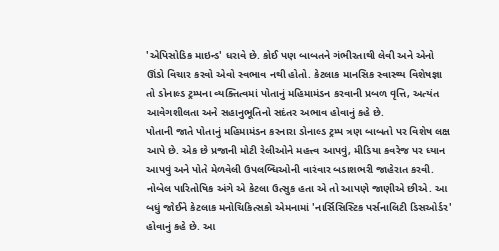'એપિસોડિક માઇન્ડ' ધરાવે છે. કોઈ પણ બાબતને ગંભીરતાથી લેવી અને એનો ઊંડો વિચાર કરવો એવો સ્વભાવ નથી હોતો. કેટલાક માનસિક સ્વાસ્થ્ય વિશેષજ્ઞા તો ડોનાલ્ડ ટ્રમ્પના વ્યક્તિત્વમાં પોતાનું મહિમામંડન કરવાની પ્રબળ વૃત્તિ, અત્યંત આવેગશીલતા અને સહાનુભૂતિનો સદંતર અભાવ હોવાનું કહે છે.
પોતાની જાતે પોતાનું મહિમામંડન કરનારા ડોનાલ્ડ ટ્રમ્પ ત્રણ બાબતો પર વિશેષ લક્ષ આપે છે. એક છે પ્રજાની મોટી રેલીઓને મહત્ત્વ આપવું, મીડિયા કવરેજ પર ધ્યાન આપવું અને પોતે મેળવેલી ઉપલબ્ધિઓની વારંવાર બડાશભરી જાહેરાત કરવી. નોબેલ પારિતોષિક અંગે એ કેટલા ઉત્સુક હતા એ તો આપણે જાણીએ છીએ. આ બધું જોઈને કેટલાક મનોચિકિત્સકો એમનામાં 'નાર્સિસિસ્ટિક પર્સનાલિટી ડિસઓર્ડર' હોવાનું કહે છે. આ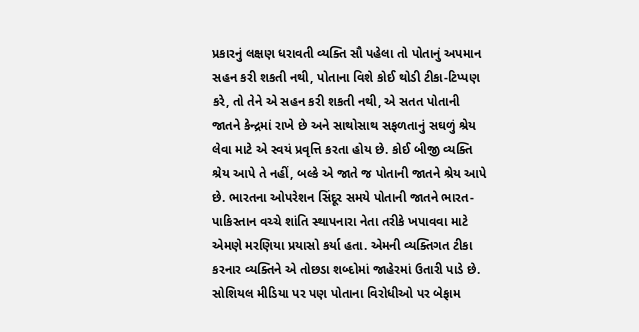પ્રકારનું લક્ષણ ધરાવતી વ્યક્તિ સૌ પહેલા તો પોતાનું અપમાન સહન કરી શકતી નથી, પોતાના વિશે કોઈ થોડી ટીકા-ટિપ્પણ કરે, તો તેને એ સહન કરી શકતી નથી, એ સતત પોતાની જાતને કેન્દ્રમાં રાખે છે અને સાથોસાથ સફળતાનું સઘળું શ્રેય લેવા માટે એ સ્વયં પ્રવૃત્તિ કરતા હોય છે. કોઈ બીજી વ્યક્તિ શ્રેય આપે તે નહીં, બલ્કે એ જાતે જ પોતાની જાતને શ્રેય આપે છે. ભારતના ઓપરેશન સિંદૂર સમયે પોતાની જાતને ભારત-પાકિસ્તાન વચ્ચે શાંતિ સ્થાપનારા નેતા તરીકે ખપાવવા માટે એમણે મરણિયા પ્રયાસો કર્યા હતા. એમની વ્યક્તિગત ટીકા કરનાર વ્યક્તિને એ તોછડા શબ્દોમાં જાહેરમાં ઉતારી પાડે છે. સોશિયલ મીડિયા પર પણ પોતાના વિરોધીઓ પર બેફામ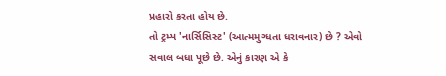પ્રહારો કરતા હોય છે.
તો ટ્રમ્પ 'નાર્સિસિસ્ટ' (આત્મમુગ્ધતા ધરાવનાર) છે ? એવો સવાલ બધા પૂછે છે. એનું કારણ એ કે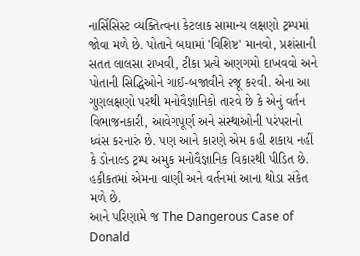નાર્સિસિસ્ટ વ્યક્તિત્વના કેટલાક સામાન્ય લક્ષણો ટ્રમ્પમાં જોવા મળે છે. પોતાને બધામાં 'વિશિષ્ટ' માનવો, પ્રશંસાની સતત લાલસા રાખવી, ટીકા પ્રત્યે અણગમો દાખવવો અને પોતાની સિદ્ધિઓને ગાઈ-બજાવીને ૨જૂ ક૨વી. એના આ ગુણલક્ષણો પરથી મનોવૈજ્ઞાનિકો તારવે છે કે એનું વર્તન વિભાજનકારી, આવેગપૂર્ણ અને સંસ્થાઓની પરંપરાનો ધ્વંસ કરનારું છે. પણ આને કારણે એમ કહી શકાય નહીં કે ડોનાલ્ડ ટ્રમ્પ અમુક મનોવૈજ્ઞાનિક વિકારથી પીડિત છે. હકીકતમાં એમના વાણી અને વર્તનમાં આના થોડા સંકેત
મળે છે.
આને પરિણામે જ The Dangerous Case of Donald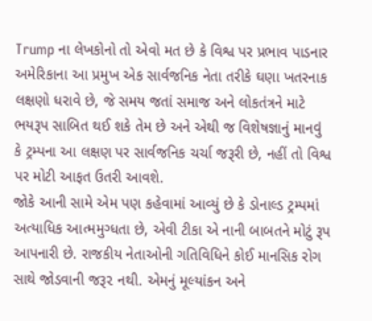Trump ના લેખકોનો તો એવો મત છે કે વિશ્વ પર પ્રભાવ પાડનાર અમેરિકાના આ પ્રમુખ એક સાર્વજનિક નેતા તરીકે ઘણા ખતરનાક લક્ષણો ધરાવે છે, જે સમય જતાં સમાજ અને લોકતંત્રને માટે ભયરૂપ સાબિત થઈ શકે તેમ છે અને એથી જ વિશેષજ્ઞાનું માનવું કે ટ્રમ્પના આ લક્ષણ પર સાર્વજનિક ચર્ચા જરૂરી છે, નહીં તો વિશ્વ પર મોટી આફત ઉતરી આવશે.
જોકે આની સામે એમ પણ કહેવામાં આવ્યું છે કે ડોનાલ્ડ ટ્રમ્પમાં અત્યાધિક આત્મમુગ્ધતા છે, એવી ટીકા એ નાની બાબતને મોટું રૂપ આપનારી છે. રાજકીય નેતાઓની ગતિવિધિને કોઈ માનસિક રોગ સાથે જોડવાની જરૂ૨ નથી. એમનું મૂલ્યાંકન અને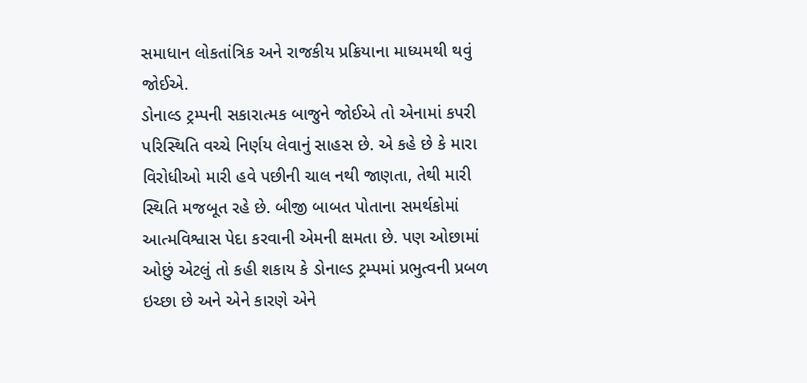સમાધાન લોકતાંત્રિક અને રાજકીય પ્રક્રિયાના માધ્યમથી થવું જોઈએ.
ડોનાલ્ડ ટ્રમ્પની સકારાત્મક બાજુને જોઈએ તો એનામાં કપરી પરિસ્થિતિ વચ્ચે નિર્ણય લેવાનું સાહસ છે. એ કહે છે કે મારા વિરોધીઓ મારી હવે પછીની ચાલ નથી જાણતા, તેથી મારી સ્થિતિ મજબૂત રહે છે. બીજી બાબત પોતાના સમર્થકોમાં આત્મવિશ્વાસ પેદા કરવાની એમની ક્ષમતા છે. પણ ઓછામાં ઓછું એટલું તો કહી શકાય કે ડોનાલ્ડ ટ્રમ્પમાં પ્રભુત્વની પ્રબળ ઇચ્છા છે અને એને કારણે એને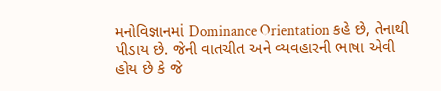મનોવિજ્ઞાનમાં Dominance Orientation કહે છે, તેનાથી પીડાય છે. જેની વાતચીત અને વ્યવહારની ભાષા એવી હોય છે કે જે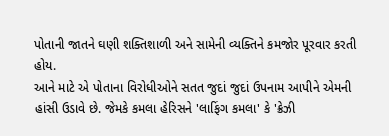પોતાની જાતને ઘણી શક્તિશાળી અને સામેની વ્યક્તિને કમજોર પૂરવાર કરતી હોય.
આને માટે એ પોતાના વિરોધીઓને સતત જુદાં જુદાં ઉપનામ આપીને એમની હાંસી ઉડાવે છે. જેમકે કમલા હેરિસને 'લાફિંગ કમલા' કે 'ક્રેઝી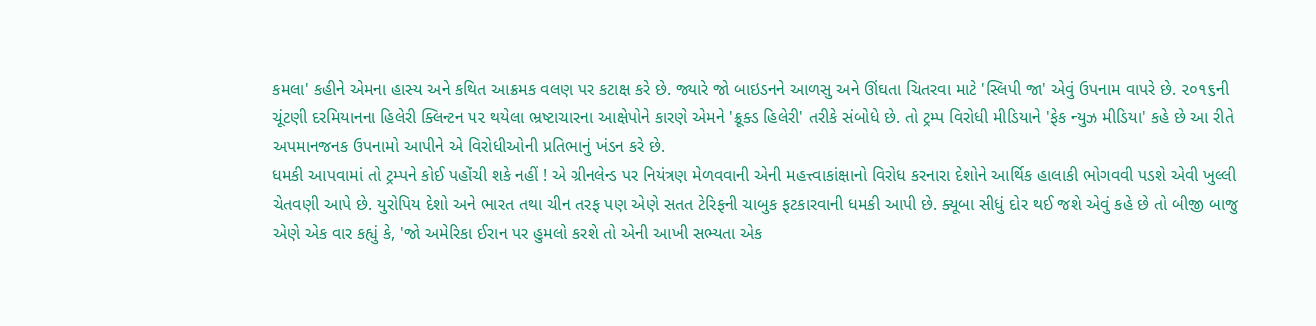કમલા' કહીને એમના હાસ્ય અને કથિત આક્રમક વલણ પર કટાક્ષ કરે છે. જ્યારે જો બાઇડનને આળસુ અને ઊંઘતા ચિતરવા માટે 'સ્લિપી જા' એવું ઉપનામ વાપરે છે. ૨૦૧૬ની ચૂંટણી દરમિયાનના હિલેરી ક્લિન્ટન ૫૨ થયેલા ભ્રષ્ટાચારના આક્ષેપોને કારણે એમને 'ક્રૂક્ડ હિલેરી' તરીકે સંબોધે છે. તો ટ્રમ્પ વિરોધી મીડિયાને 'ફેક ન્યુઝ મીડિયા' કહે છે આ રીતે અપમાનજનક ઉપનામો આપીને એ વિરોધીઓની પ્રતિભાનું ખંડન કરે છે.
ધમકી આપવામાં તો ટ્રમ્પને કોઈ પહોંચી શકે નહીં ! એ ગ્રીનલેન્ડ પર નિયંત્રણ મેળવવાની એની મહત્ત્વાકાંક્ષાનો વિરોધ કરનારા દેશોને આર્થિક હાલાકી ભોગવવી પડશે એવી ખુલ્લી ચેતવણી આપે છે. યુરોપિય દેશો અને ભારત તથા ચીન તરફ પણ એણે સતત ટેરિફની ચાબુક ફટકારવાની ધમકી આપી છે. ક્યૂબા સીધું દોર થઈ જશે એવું કહે છે તો બીજી બાજુ એણે એક વાર કહ્યું કે, 'જો અમેરિકા ઈરાન પર હુમલો કરશે તો એની આખી સભ્યતા એક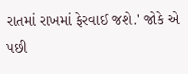રાતમાં રાખમાં ફેરવાઈ જશે.' જોકે એ પછી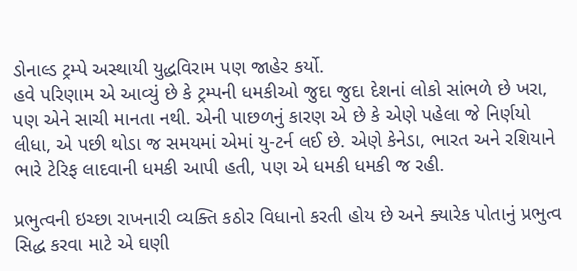ડોનાલ્ડ ટ્રમ્પે અસ્થાયી યુદ્ધવિરામ પણ જાહેર કર્યો.
હવે પરિણામ એ આવ્યું છે કે ટ્રમ્પની ધમકીઓ જુદા જુદા દેશનાં લોકો સાંભળે છે ખરા, પણ એને સાચી માનતા નથી. એની પાછળનું કારણ એ છે કે એણે પહેલા જે નિર્ણયો લીધા, એ પછી થોડા જ સમયમાં એમાં યુ-ટર્ન લઈ છે. એણે કેનેડા, ભારત અને રશિયાને ભારે ટેરિફ લાદવાની ધમકી આપી હતી, પણ એ ધમકી ધમકી જ રહી.

પ્રભુત્વની ઇચ્છા રાખનારી વ્યક્તિ કઠોર વિધાનો કરતી હોય છે અને ક્યારેક પોતાનું પ્રભુત્વ સિદ્ધ કરવા માટે એ ઘણી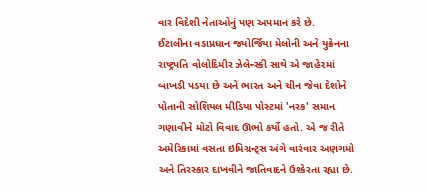વાર વિદેશી નેતાઓનું પણ અપમાન કરે છે.
ઈટાલીના વડાપ્રધાન જ્યોર્જિયા મેલોની અને યુક્રેનના રાષ્ટ્રપતિ વોલોદિમીર ઝેલેન્સ્કી સાથે એ જાહે૨માં બાખડી પડયા છે અને ભારત અને ચીન જેવા દેશોને પોતાની સોશિયલ મીડિયા પોસ્ટમાં 'નરક' સમાન ગણાવીને મોટો વિવાદ ઊભો કર્યો હતો. એ જ રીતે અમેરિકામાં વસતા ઇમિગ્રન્ટ્સ અંગે વારંવાર અણગમો અને તિરસ્કાર દાખવીને જાતિવાદને ઉશ્કેરતા રહ્યા છે.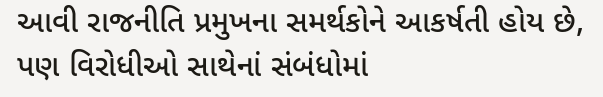આવી રાજનીતિ પ્રમુખના સમર્થકોને આકર્ષતી હોય છે, પણ વિરોધીઓ સાથેનાં સંબંધોમાં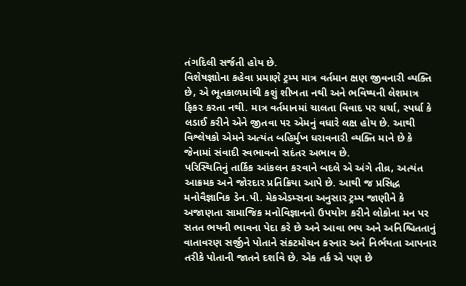તંગદિલી સર્જતી હોય છે.
વિશેષજ્ઞાોના કહેવા પ્રમાણે ટ્રમ્પ માત્ર વર્તમાન ક્ષણ જીવનારી વ્યક્તિ છે, એ ભૂતકાળમાંથી કશું શીખતા નથી અને ભવિષ્યની લેશમાત્ર ફિકર કરતા નથી. માત્ર વર્તમાનમાં ચાલતા વિવાદ પર ચર્ચા, સ્પર્ધા કે લડાઈ કરીને એને જીતવા ૫૨ એમનું વધારે લક્ષ હોય છે. આથી વિશ્લેષકો એમને અત્યંત બહિર્મુખ ધરાવનારી વ્યક્તિ માને છે કે જેનામાં સંવાદી સ્વભાવનો સદંતર અભાવ છે.
પરિસ્થિતિનું તાર્કિક આંકલન ક૨વાને બદલે એ અંગે તીવ્ર, અત્યંત આક્રમક અને જોરદાર પ્રતિક્રિયા આપે છે. આથી જ પ્રસિદ્ધ મનોવૈજ્ઞાનિક ડેન.પી. મેકએડમ્સના અનુસાર ટ્રમ્પ જાણીને કે અજાણતા સામાજિક મનોવિજ્ઞાનનો ઉપયોગ કરીને લોકોના મન પર સતત ભયની ભાવના પેદા કરે છે અને આવા ભય અને અનિશ્ચિતતાનું વાતાવરણ સર્જીને પોતાને સંકટમોચન કરનાર અને નિર્ભયતા આપનાર તરીકે પોતાની જાતને દર્શાવે છે. એક તર્ક એ પણ છે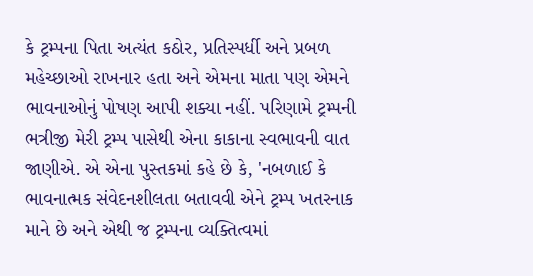કે ટ્રમ્પના પિતા અત્યંત કઠોર, પ્રતિસ્પર્ધી અને પ્રબળ મહેચ્છાઓ રાખનાર હતા અને એમના માતા પણ એમને ભાવનાઓનું પોષણ આપી શક્યા નહીં. પરિણામે ટ્રમ્પની ભત્રીજી મેરી ટ્રમ્પ પાસેથી એના કાકાના સ્વભાવની વાત જાણીએ. એ એના પુસ્તકમાં કહે છે કે, 'નબળાઈ કે ભાવનાત્મક સંવેદનશીલતા બતાવવી એને ટ્રમ્પ ખતરનાક માને છે અને એથી જ ટ્રમ્પના વ્યક્તિત્વમાં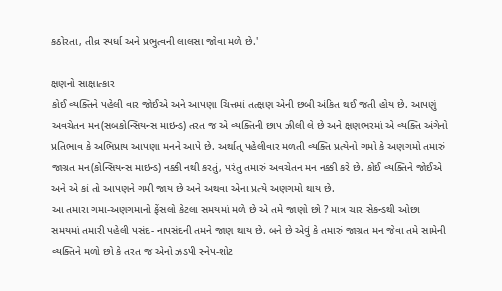કઠોરતા, તીવ્ર સ્પર્ધા અને પ્રભુત્વની લાલસા જોવા મળે છે.'

ક્ષણનો સાક્ષાત્કાર
કોઈ વ્યક્તિને પહેલી વાર જોઈએ અને આપણા ચિત્તમાં તત્ક્ષણ એની છબી અંકિત થઈ જતી હોય છે. આપણું અવચેતન મન(સબકોન્સિયન્સ માઇન્ડ) તરત જ એ વ્યક્તિની છાપ ઝીલી લે છે અને ક્ષણભરમાં એ વ્યક્તિ અંગેનો પ્રતિભાવ કે અભિપ્રાય આપણા મનને આપે છે. અર્થાત્ પહેલીવાર મળતી વ્યક્તિ પ્રત્યેનો ગમો કે અણગમો તમારું જાગ્રત મન(કોન્સિયન્સ માઇન્ડ) નક્કી નથી કરતું, પરંતુ તમારું અવચેતન મન નક્કી કરે છે. કોઈ વ્યક્તિને જોઈએ અને એ કાં તો આપણને ગમી જાય છે અને અથવા એના પ્રત્યે અણગમો થાય છે.
આ તમારા ગમા-અણગમાનો ફેંસલો કેટલા સમયમાં મળે છે એ તમે જાણો છો ? માત્ર ચાર સેકન્ડથી ઓછા સમયમાં તમારી પહેલી પસંદ- નાપસંદની તમને જાણ થાય છે. બને છે એવું કે તમારું જાગ્રત મન જેવા તમે સામેની વ્યક્તિને મળો છો કે તરત જ એનો ઝડપી સ્નેપ-શોટ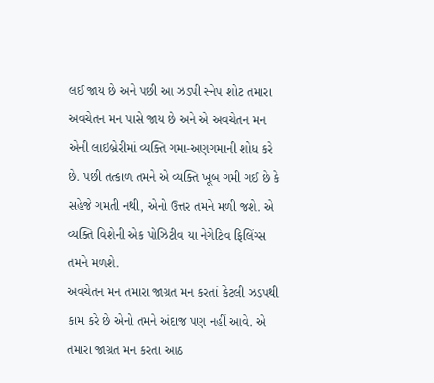લઈ જાય છે અને પછી આ ઝડપી સ્નેપ શોટ તમારા અવચેતન મન પાસે જાય છે અને એ અવચેતન મન એની લાઇબ્રેરીમાં વ્યક્તિ ગમા-અણગમાની શોધ કરે છે. પછી તત્કાળ તમને એ વ્યક્તિ ખૂબ ગમી ગઈ છે કે સહેજે ગમતી નથી, એનો ઉત્તર તમને મળી જશે. એ વ્યક્તિ વિશેની એક પોઝિટીવ યા નેગેટિવ ફિલિંગ્સ તમને મળશે.
અવચેતન મન તમારા જાગ્રત મન કરતાં કેટલી ઝડપથી કામ કરે છે એનો તમને અંદાજ પણ નહીં આવે. એ તમારા જાગ્રત મન કરતા આઠ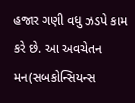હજાર ગણી વધુ ઝડપે કામ કરે છે. આ અવચેતન મન(સબકોન્સિયન્સ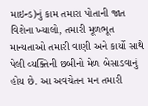માઇન્ડ)નું કામ તમારા પોતાની જાત વિશેના ખ્યાલો, તમારી મૂળભૂત માન્યતાઓ તમારી વાણી અને કાર્યો સાથે પેલી વ્યક્તિની છબીનો મેળ બેસાડવાનું હોય છે. આ અવચેતન મન તમારી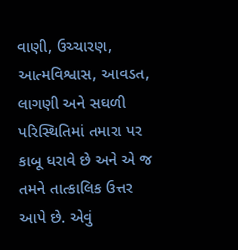વાણી, ઉચ્ચારણ, આત્મવિશ્વાસ, આવડત, લાગણી અને સઘળી પરિસ્થિતિમાં તમારા પર કાબૂ ધરાવે છે અને એ જ તમને તાત્કાલિક ઉત્તર આપે છે. એવું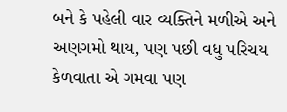બને કે પહેલી વાર વ્યક્તિને મળીએ અને અણગમો થાય, પણ પછી વધુ પરિચય કેળવાતા એ ગમવા પણ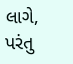લાગે, પરંતુ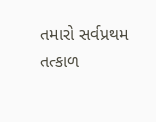તમારો સર્વપ્રથમ તત્કાળ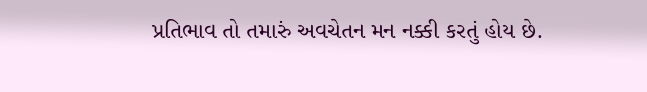પ્રતિભાવ તો તમારું અવચેતન મન નક્કી કરતું હોય છે.